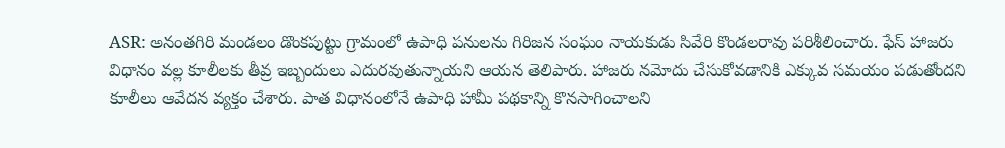ASR: అనంతగిరి మండలం డొంకపుట్టు గ్రామంలో ఉపాధి పనులను గిరిజన సంఘం నాయకుడు సివేరి కొండలరావు పరిశీలించారు. ఫేస్ హాజరు విధానం వల్ల కూలీలకు తీవ్ర ఇబ్బందులు ఎదురవుతున్నాయని ఆయన తెలిపారు. హాజరు నమోదు చేసుకోవడానికి ఎక్కువ సమయం పడుతోందని కూలీలు ఆవేదన వ్యక్తం చేశారు. పాత విధానంలోనే ఉపాధి హామీ పథకాన్ని కొనసాగించాలని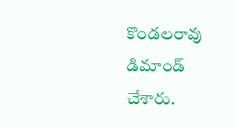కొండలరావు డిమాండ్ చేశారు.